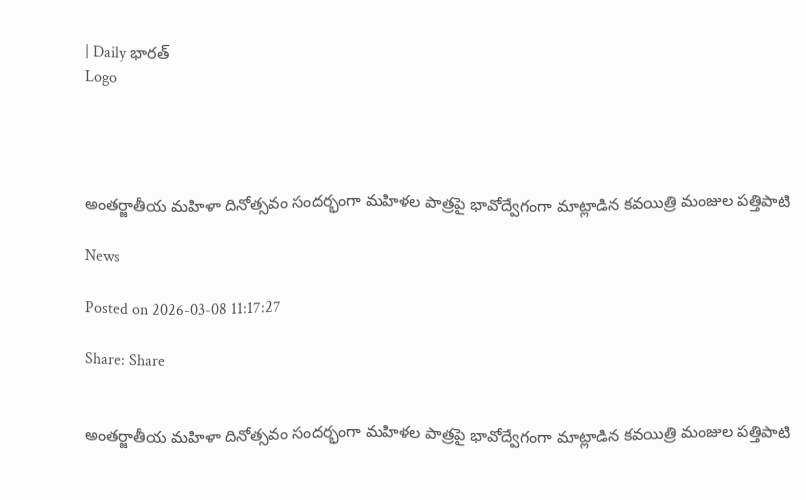| Daily భారత్
Logo




అంతర్జాతీయ మహిళా దినోత్సవం సందర్భంగా మహిళల పాత్రపై భావోద్వేగంగా మాట్లాడిన కవయిత్రి మంజుల పత్తిపాటి

News

Posted on 2026-03-08 11:17:27

Share: Share


అంతర్జాతీయ మహిళా దినోత్సవం సందర్భంగా మహిళల పాత్రపై భావోద్వేగంగా మాట్లాడిన కవయిత్రి మంజుల పత్తిపాటి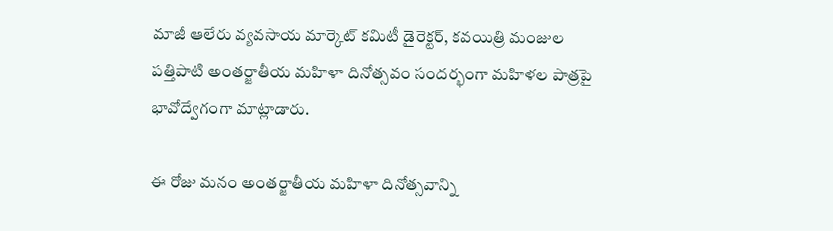మాజీ ఆలేరు వ్యవసాయ మార్కెట్ కమిటీ డైరెక్టర్, కవయిత్రి మంజుల పత్తిపాటి అంతర్జాతీయ మహిళా దినోత్సవం సందర్భంగా మహిళల పాత్రపై భావోద్వేగంగా మాట్లాడారు.

ఈ రోజు మనం అంతర్జాతీయ మహిళా దినోత్సవాన్ని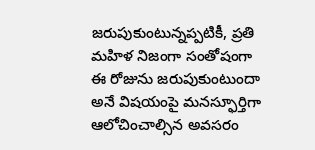జరుపుకుంటున్నప్పటికీ, ప్రతి మహిళ నిజంగా సంతోషంగా ఈ రోజును జరుపుకుంటుందా అనే విషయంపై మనస్ఫూర్తిగా ఆలోచించాల్సిన అవసరం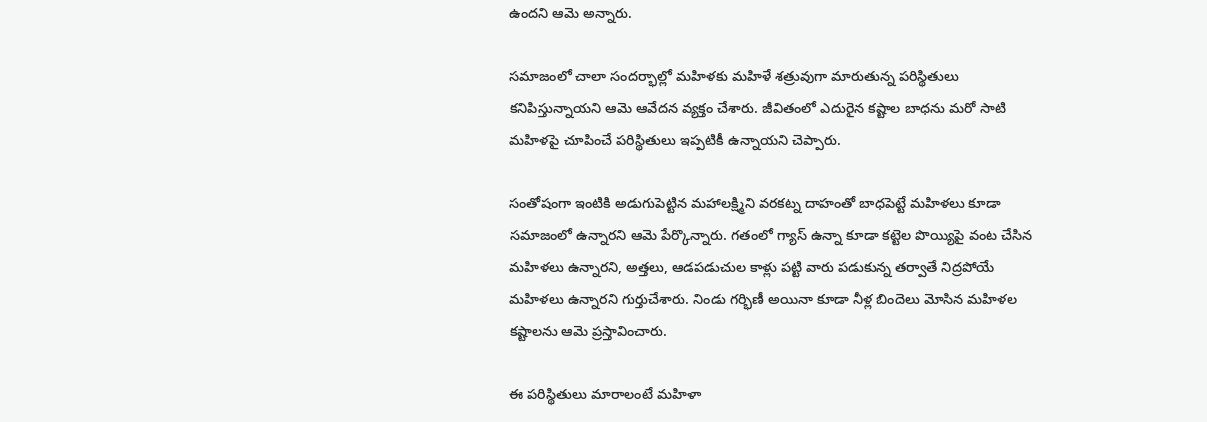ఉందని ఆమె అన్నారు.

సమాజంలో చాలా సందర్భాల్లో మహిళకు మహిళే శత్రువుగా మారుతున్న పరిస్థితులు కనిపిస్తున్నాయని ఆమె ఆవేదన వ్యక్తం చేశారు. జీవితంలో ఎదురైన కష్టాల బాధను మరో సాటి మహిళపై చూపించే పరిస్థితులు ఇప్పటికీ ఉన్నాయని చెప్పారు.

సంతోషంగా ఇంటికి అడుగుపెట్టిన మహాలక్ష్మిని వరకట్న దాహంతో బాధపెట్టే మహిళలు కూడా సమాజంలో ఉన్నారని ఆమె పేర్కొన్నారు. గతంలో గ్యాస్ ఉన్నా కూడా కట్టెల పొయ్యిపై వంట చేసిన మహిళలు ఉన్నారని, అత్తలు, ఆడపడుచుల కాళ్లు పట్టి వారు పడుకున్న తర్వాతే నిద్రపోయే మహిళలు ఉన్నారని గుర్తుచేశారు. నిండు గర్భిణీ అయినా కూడా నీళ్ల బిందెలు మోసిన మహిళల కష్టాలను ఆమె ప్రస్తావించారు.

ఈ పరిస్థితులు మారాలంటే మహిళా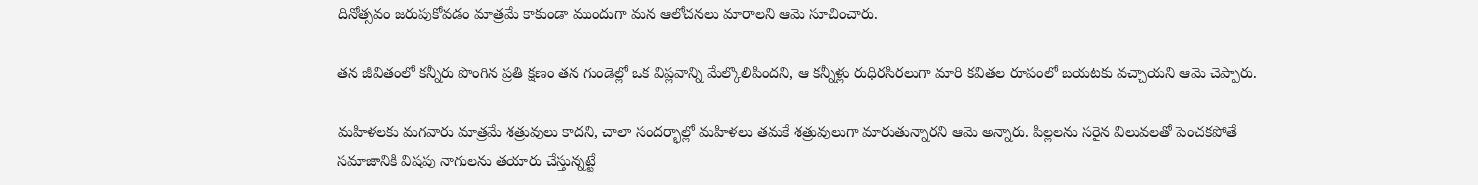దినోత్సవం జరుపుకోవడం మాత్రమే కాకుండా ముందుగా మన ఆలోచనలు మారాలని ఆమె సూచించారు.

తన జీవితంలో కన్నీరు పొంగిన ప్రతి క్షణం తన గుండెల్లో ఒక విప్లవాన్ని మేల్కొలిపిందని, ఆ కన్నీళ్లు రుధిరసిరలుగా మారి కవితల రూపంలో బయటకు వచ్చాయని ఆమె చెప్పారు.

మహిళలకు మగవారు మాత్రమే శత్రువులు కాదని, చాలా సందర్భాల్లో మహిళలు తమకే శత్రువులుగా మారుతున్నారని ఆమె అన్నారు. పిల్లలను సరైన విలువలతో పెంచకపోతే సమాజానికి విషపు నాగులను తయారు చేస్తున్నట్టే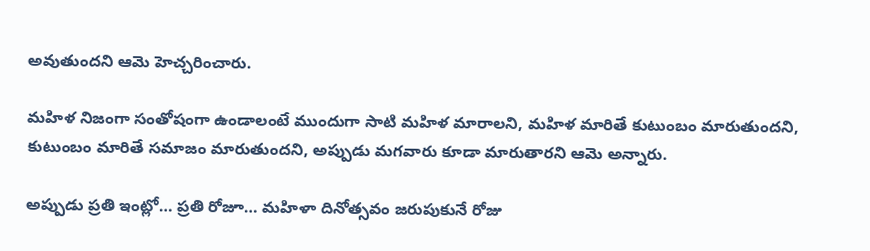అవుతుందని ఆమె హెచ్చరించారు.

మహిళ నిజంగా సంతోషంగా ఉండాలంటే ముందుగా సాటి మహిళ మారాలని, మహిళ మారితే కుటుంబం మారుతుందని, కుటుంబం మారితే సమాజం మారుతుందని, అప్పుడు మగవారు కూడా మారుతారని ఆమె అన్నారు.

అప్పుడు ప్రతి ఇంట్లో… ప్రతి రోజూ… మహిళా దినోత్సవం జరుపుకునే రోజు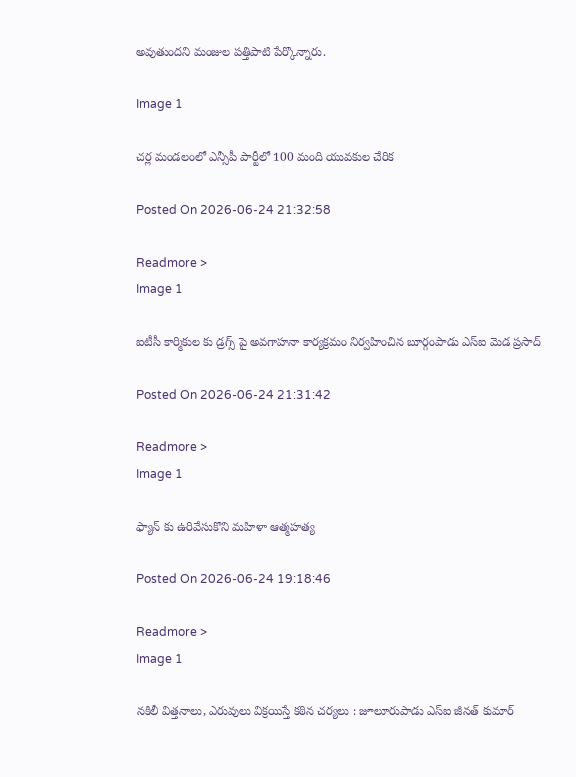అవుతుందని మంజుల పత్తిపాటి పేర్కొన్నారు.

Image 1

చర్ల మండలంలో ఎన్సీపీ పార్టీలో 100 మంది యువకుల చేరిక

Posted On 2026-06-24 21:32:58

Readmore >
Image 1

ఐటీసీ కార్మికుల కు డ్రగ్స్ పై అవగాహనా కార్యక్రమం నిర్వహించిన బూర్గంపాడు ఎస్ఐ మెడ ప్రసాద్

Posted On 2026-06-24 21:31:42

Readmore >
Image 1

ఫ్యాన్ కు ఉరివేసుకొని మహిళా ఆత్మహత్య

Posted On 2026-06-24 19:18:46

Readmore >
Image 1

నకిలీ విత్తనాలు, ఎరువులు విక్రయిస్తే కఠిన చర్యలు : జూలూరుపాడు ఎస్‌ఐ జీనత్ కుమార్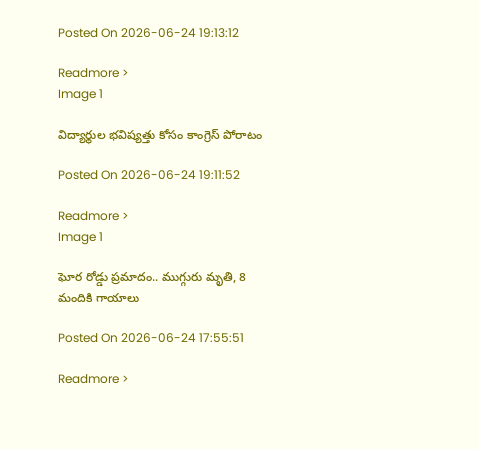Posted On 2026-06-24 19:13:12

Readmore >
Image 1

విద్యార్థుల భవిష్యత్తు కోసం కాంగ్రెస్ పోరాటం

Posted On 2026-06-24 19:11:52

Readmore >
Image 1

ఘోర రోడ్డు ప్రమాదం.. ముగ్గురు మృతి, 8 మందికి గాయాలు

Posted On 2026-06-24 17:55:51

Readmore >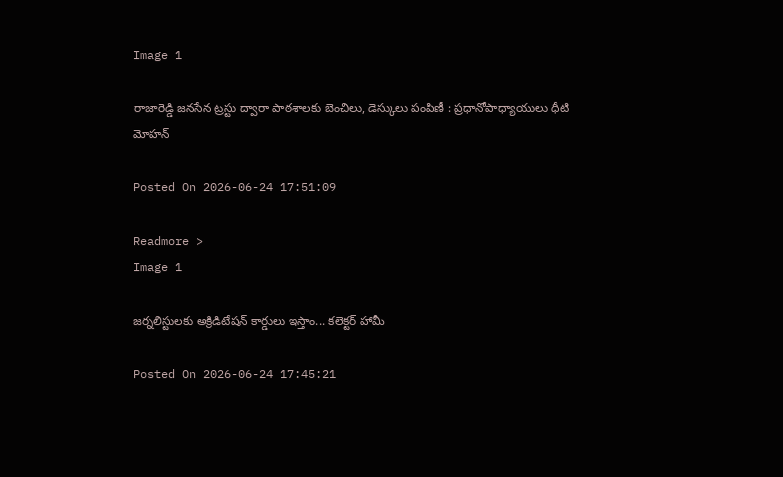Image 1

రాజారెడ్డి జనసేన ట్రస్టు ద్వారా పాఠశాలకు బెంచిలు, డెస్కులు పంపిణీ : ప్రధానోపాధ్యాయులు ధీటి మోహన్

Posted On 2026-06-24 17:51:09

Readmore >
Image 1

జర్నలిస్టులకు అక్రిడిటేషన్ కార్డులు ఇస్తాం... కలెక్టర్ హామీ

Posted On 2026-06-24 17:45:21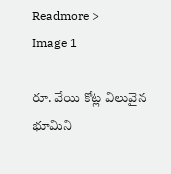Readmore >
Image 1

రూ. వేయి కోట్ల విలువైన భూమిని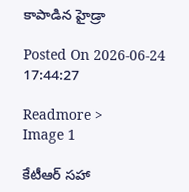కాపాడిన హైడ్రా

Posted On 2026-06-24 17:44:27

Readmore >
Image 1

కేటీఆర్ సహా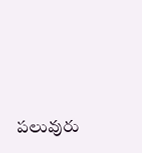పలువురు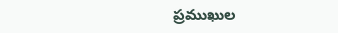ప్రముఖుల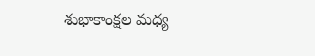శుభాకాంక్షల మధ్య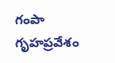గంపా గృహప్రవేశం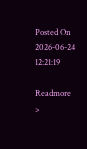Posted On 2026-06-24 12:21:19

Readmore >